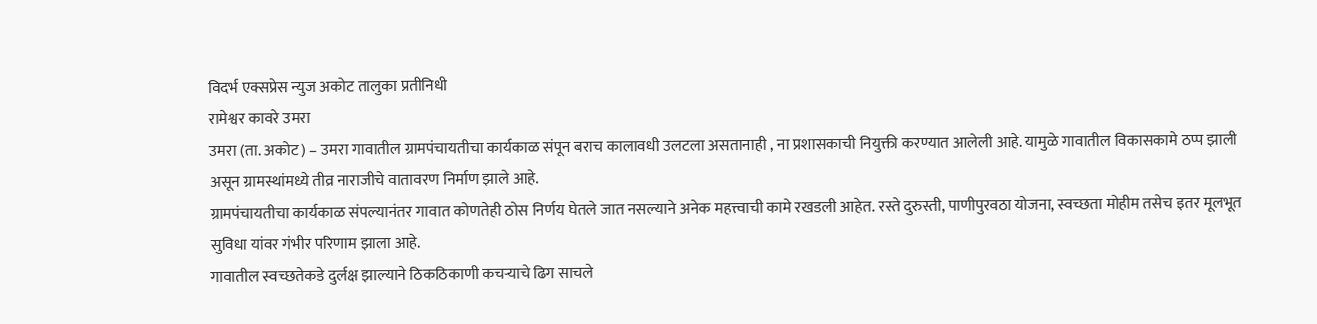विदर्भ एक्सप्रेस न्युज अकोट तालुका प्रतीनिधी
रामेश्वर कावरे उमरा
उमरा (ता. अकोट) – उमरा गावातील ग्रामपंचायतीचा कार्यकाळ संपून बराच कालावधी उलटला असतानाही , ना प्रशासकाची नियुक्ती करण्यात आलेली आहे. यामुळे गावातील विकासकामे ठप्प झाली असून ग्रामस्थांमध्ये तीव्र नाराजीचे वातावरण निर्माण झाले आहे.
ग्रामपंचायतीचा कार्यकाळ संपल्यानंतर गावात कोणतेही ठोस निर्णय घेतले जात नसल्याने अनेक महत्त्वाची कामे रखडली आहेत. रस्ते दुरुस्ती, पाणीपुरवठा योजना, स्वच्छता मोहीम तसेच इतर मूलभूत सुविधा यांवर गंभीर परिणाम झाला आहे.
गावातील स्वच्छतेकडे दुर्लक्ष झाल्याने ठिकठिकाणी कचऱ्याचे ढिग साचले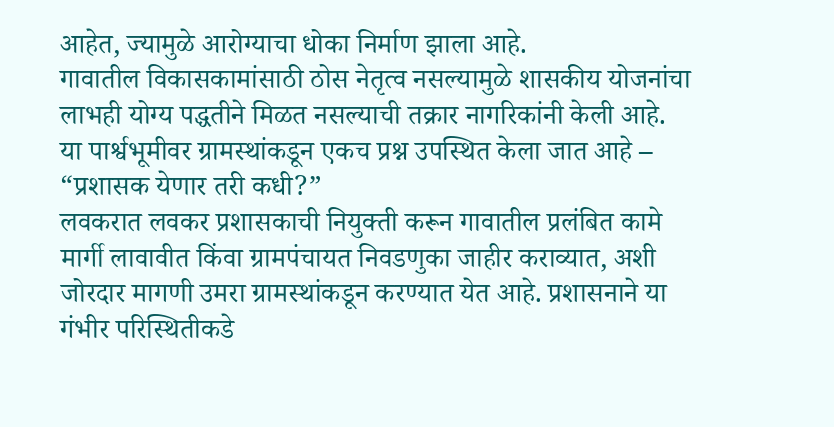आहेत, ज्यामुळे आरोग्याचा धोका निर्माण झाला आहे.
गावातील विकासकामांसाठी ठोस नेतृत्व नसल्यामुळे शासकीय योजनांचा लाभही योग्य पद्धतीने मिळत नसल्याची तक्रार नागरिकांनी केली आहे. या पार्श्वभूमीवर ग्रामस्थांकडून एकच प्रश्न उपस्थित केला जात आहे – “प्रशासक येणार तरी कधी?”
लवकरात लवकर प्रशासकाची नियुक्ती करून गावातील प्रलंबित कामे मार्गी लावावीत किंवा ग्रामपंचायत निवडणुका जाहीर कराव्यात, अशी जोरदार मागणी उमरा ग्रामस्थांकडून करण्यात येत आहे. प्रशासनाने या गंभीर परिस्थितीकडे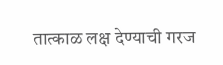तात्काळ लक्ष देण्याची गरज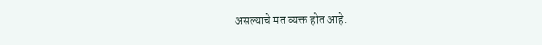असल्याचे मत व्यक्त होत आहे.